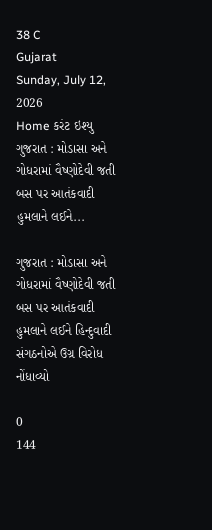38 C
Gujarat
Sunday, July 12, 2026
Home કરંટ ઇશ્યુ ગુજરાત : મોડાસા અને ગોધરામાં વૈષ્ણોદેવી જતી બસ પર આતંકવાદી હુમલાને લઈને...

ગુજરાત : મોડાસા અને ગોધરામાં વૈષ્ણોદેવી જતી બસ પર આતંકવાદી હુમલાને લઈને હિન્દુવાદી સંગઠનોએ ઉગ્ર વિરોધ નોંધાવ્યો

0
144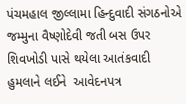પંચમહાલ જીલ્લામા હિન્દુવાદી સંગઠનોએ જમ્મુના વૈષ્ણોદેવી જતી બસ ઉપર શિવખોડી પાસે થયેલા આતંકવાદી હુમલાને લઈને  આવેદનપત્ર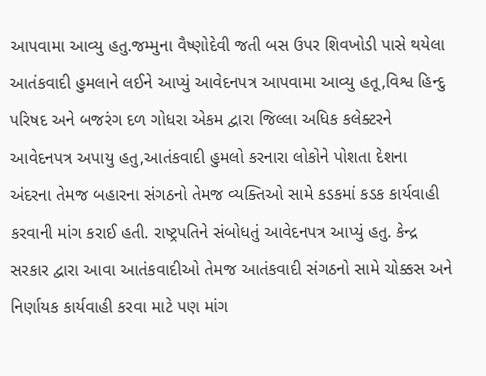આપવામા આવ્યુ હતુ.જમ્મુના વૈષ્ણોદેવી જતી બસ ઉપર શિવખોડી પાસે થયેલા આતંકવાદી હુમલાને લઈને આપ્યું આવેદનપત્ર આપવામા આવ્યુ હતૂ,વિશ્વ હિન્દુ પરિષદ અને બજરંગ દળ ગોધરા એકમ દ્વારા જિલ્લા અધિક કલેક્ટરને આવેદનપત્ર અપાયુ હતુ,આતંકવાદી હુમલો કરનારા લોકોને પોશતા દેશના અંદરના તેમજ બહારના સંગઠનો તેમજ વ્યક્તિઓ સામે કડકમાં કડક કાર્યવાહી કરવાની માંગ કરાઈ હતી. રાષ્ટ્રપતિને સંબોધતું આવેદનપત્ર આપ્યું હતુ. કેન્દ્ર સરકાર દ્વારા આવા આતંકવાદીઓ તેમજ આતંકવાદી સંગઠનો સામે ચોક્કસ અને નિર્ણાયક કાર્યવાહી કરવા માટે પણ માંગ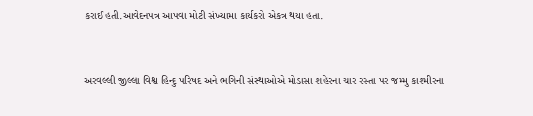કરાઈ હતી.આવેદનપત્ર આપવા મોટી સંખ્યામા કાર્યકરો એકત્ર થયા હતા.


અરવલ્લી જીલ્લા વિશ્વ હિન્દુ પરિષદ અને ભગિની સંસ્થાઓએ મોડાસા શહેરના ચાર રસ્તા પર જમ્મુ કાશ્મીરના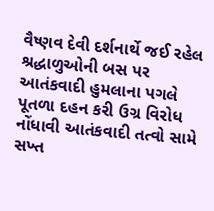વૈષ્ણવ દેવી દર્શનાર્થે જઈ રહેલ શ્રદ્ધાળુઓની બસ પર આતંકવાદી હુમલાના પગલે પૂતળા દહન કરી ઉગ્ર વિરોધ નોંધાવી આતંકવાદી તત્વો સામે સખ્ત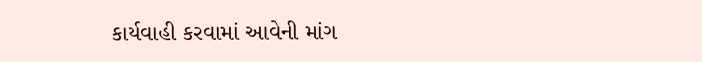કાર્યવાહી કરવામાં આવેની માંગ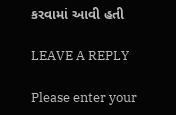કરવામાં આવી હતી

LEAVE A REPLY

Please enter your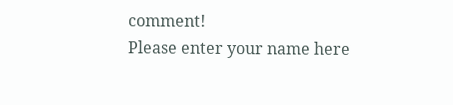comment!
Please enter your name here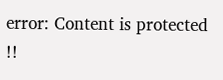error: Content is protected !!